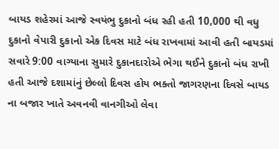બાયડ શહેરમાં આજે સ્વયંભુ દુકાનો બંધ રહી હતી 10,000 થી વધુ દુકાનો વેપારી દુકાનો એક દિવસ માટે બંધ રાખવામાં આવી હતી બાયડમાં સવારે 9:00 વાગ્યાના સુમારે દુકાનદારોએ ભેગા થઈને દુકાનો બંધ રાખી હતી આજે દશામાંનું છેલ્લો દિવસ હોય ભક્તો જાગરણના દિવસે બાયડ ના બજાર ખાતે અવનવી વાનગીઓ લેવા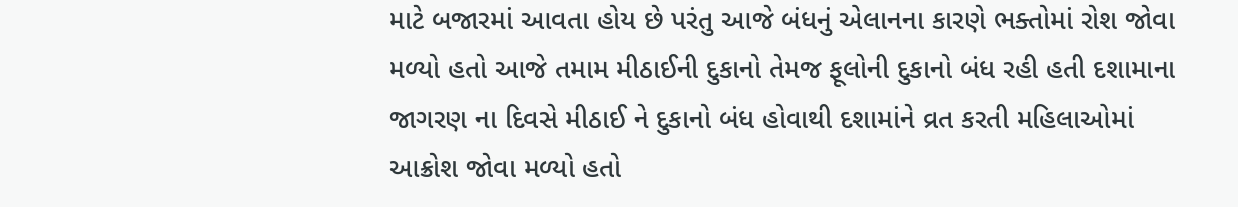માટે બજારમાં આવતા હોય છે પરંતુ આજે બંધનું એલાનના કારણે ભક્તોમાં રોશ જોવા મળ્યો હતો આજે તમામ મીઠાઈની દુકાનો તેમજ ફૂલોની દુકાનો બંધ રહી હતી દશામાના જાગરણ ના દિવસે મીઠાઈ ને દુકાનો બંધ હોવાથી દશામાંને વ્રત કરતી મહિલાઓમાં આક્રોશ જોવા મળ્યો હતો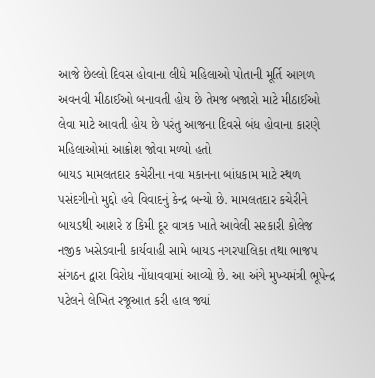આજે છેલ્લો દિવસ હોવાના લીધે મહિલાઓ પોતાની મૂર્તિ આગળ અવનવી મીઠાઈઓ બનાવતી હોય છે તેમજ બજારો માટે મીઠાઈઓ લેવા માટે આવતી હોય છે પરંતુ આજના દિવસે બંધ હોવાના કારણે મહિલાઓમાં આક્રોશ જોવા મળ્યો હતો
બાયડ મામલતદાર કચેરીના નવા મકાનના બાંધકામ માટે સ્થળ પસંદગીનો મુદ્દો હવે વિવાદનું કેન્દ્ર બન્યો છે. મામલતદાર કચેરીને બાયડથી આશરે ૪ કિમી દૂર વાત્રક ખાતે આવેલી સરકારી કોલેજ નજીક ખસેડવાની કાર્યવાહી સામે બાયડ નગરપાલિકા તથા ભાજપ સંગઠન દ્વારા વિરોધ નોંધાવવામાં આવ્યો છે. આ અંગે મુખ્યમંત્રી ભૂપેન્દ્ર પટેલને લેખિત રજૂઆત કરી હાલ જ્યાં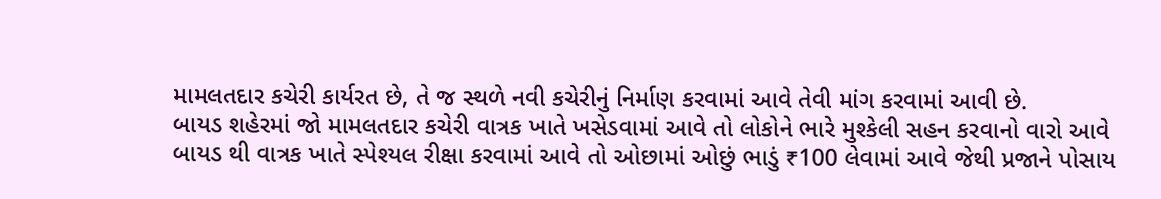મામલતદાર કચેરી કાર્યરત છે, તે જ સ્થળે નવી કચેરીનું નિર્માણ કરવામાં આવે તેવી માંગ કરવામાં આવી છે.
બાયડ શહેરમાં જો મામલતદાર કચેરી વાત્રક ખાતે ખસેડવામાં આવે તો લોકોને ભારે મુશ્કેલી સહન કરવાનો વારો આવે બાયડ થી વાત્રક ખાતે સ્પેશ્યલ રીક્ષા કરવામાં આવે તો ઓછામાં ઓછું ભાડું ₹100 લેવામાં આવે જેથી પ્રજાને પોસાય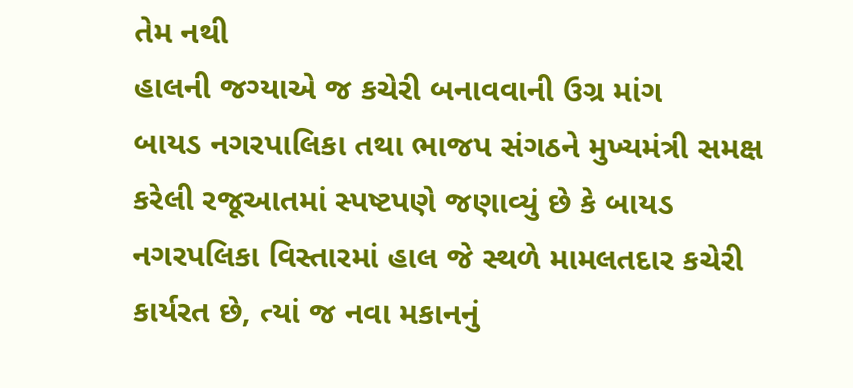તેમ નથી
હાલની જગ્યાએ જ કચેરી બનાવવાની ઉગ્ર માંગ
બાયડ નગરપાલિકા તથા ભાજપ સંગઠને મુખ્યમંત્રી સમક્ષ કરેલી રજૂઆતમાં સ્પષ્ટપણે જણાવ્યું છે કે બાયડ નગરપલિકા વિસ્તારમાં હાલ જે સ્થળે મામલતદાર કચેરી કાર્યરત છે, ત્યાં જ નવા મકાનનું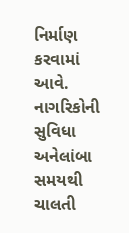નિર્માણ કરવામાં આવે. નાગરિકોની સુવિધા અનેલાંબા સમયથી ચાલતી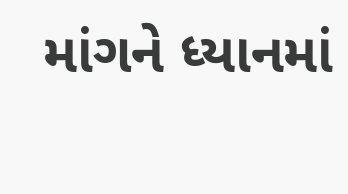માંગને ધ્યાનમાં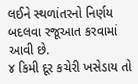લઈને સ્થળાંતરનો નિર્ણય બદલવા રજૂઆત કરવામાં આવી છે.
૪ કિમી દૂર કચેરી ખસેડાય તો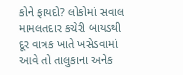કોને ફાયદો? લોકોમાં સવાલ
મામલતદાર કચેરી બાયડથી દૂર વાત્રક ખાતે ખસેડવામાં આવે તો તાલુકાના અનેક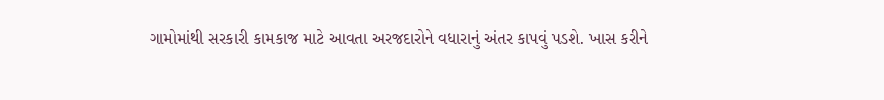ગામોમાંથી સરકારી કામકાજ માટે આવતા અરજદારોને વધારાનું અંતર કાપવું પડશે. ખાસ કરીને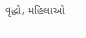વૃદ્ધો, મહિલાઓ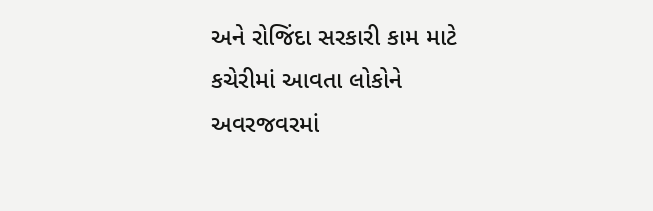અને રોજિંદા સરકારી કામ માટે કચેરીમાં આવતા લોકોને અવરજવરમાં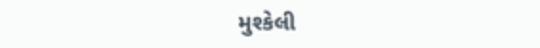મુશ્કેલી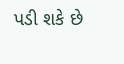પડી શકે છે